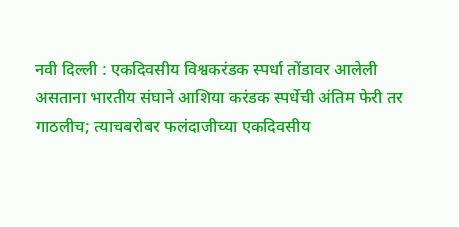नवी दिल्ली : एकदिवसीय विश्वकरंडक स्पर्धा तोंडावर आलेली असताना भारतीय संघाने आशिया करंडक स्पर्धेची अंतिम फेरी तर गाठलीच; त्याचबरोबर फलंदाजीच्या एकदिवसीय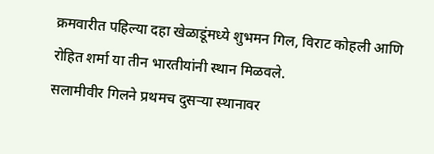क्रमवारीत पहिल्या दहा खेळाडूंमध्ये शुभमन गिल, विराट कोहली आणि रोहित शर्मा या तीन भारतीयांनी स्थान मिळवले.
सलामीवीर गिलने प्रथमच दुसऱ्या स्थानावर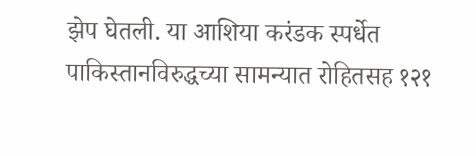झेप घेतली. या आशिया करंडक स्पर्धेत पाकिस्तानविरुद्धच्या सामन्यात रोहितसह १२१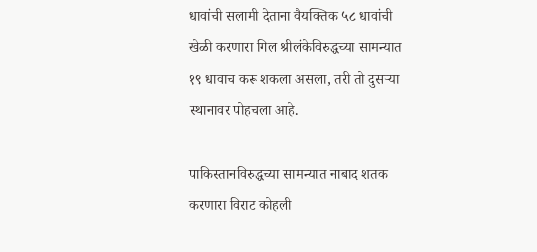धावांची सलामी देताना वैयक्तिक ५८ धावांची खेळी करणारा गिल श्रीलंकेविरुद्धच्या सामन्यात १९ धावाच करू शकला असला, तरी तो दुसऱ्या स्थानावर पोहचला आहे.

पाकिस्तानविरुद्धच्या सामन्यात नाबाद शतक करणारा विराट कोहली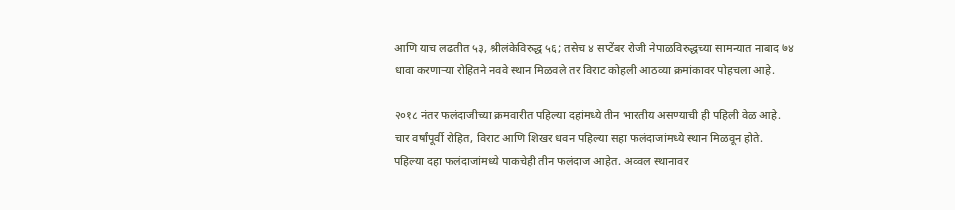आणि याच लढतीत ५३, श्रीलंकेविरुद्ध ५६; तसेच ४ सप्टेंबर रोजी नेपाळविरुद्धच्या सामन्यात नाबाद ७४ धावा करणाऱ्या रोहितने नववे स्थान मिळवले तर विराट कोहली आठव्या क्रमांकावर पोहचला आहे.

२०१८ नंतर फलंदाजीच्या क्रमवारीत पहिल्या दहांमध्ये तीन भारतीय असण्याची ही पहिली वेळ आहे. चार वर्षांपूर्वी रोहित, विराट आणि शिखर धवन पहिल्या सहा फलंदाजांमध्ये स्थान मिळवून होते.
पहिल्या दहा फलंदाजांमध्ये पाकचेही तीन फलंदाज आहेत. अव्वल स्थानावर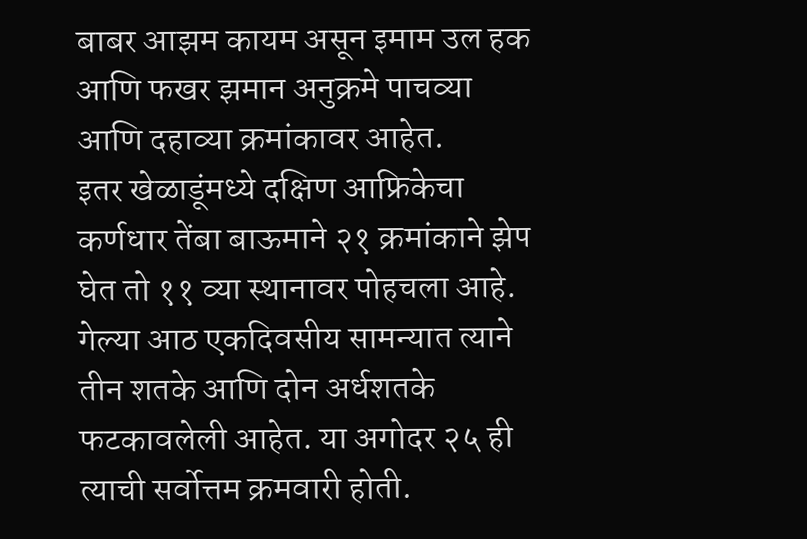बाबर आझम कायम असून इमाम उल हक आणि फखर झमान अनुक्रमे पाचव्या आणि दहाव्या क्रमांकावर आहेत.
इतर खेळाडूंमध्ये दक्षिण आफ्रिकेचा कर्णधार तेंबा बाऊमाने २१ क्रमांकाने झेप घेत तो ११ व्या स्थानावर पोहचला आहे. गेल्या आठ एकदिवसीय सामन्यात त्याने तीन शतके आणि दोन अर्धशतके फटकावलेली आहेत. या अगोदर २५ ही त्याची सर्वोत्तम क्रमवारी होती.